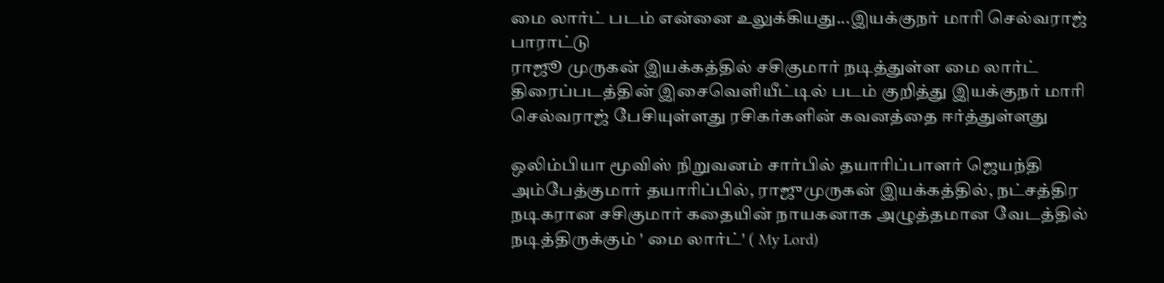மை லார்ட் படம் என்னை உலுக்கியது...இயக்குநர் மாரி செல்வராஜ் பாராட்டு
ராஜூ முருகன் இயக்கத்தில் சசிகுமார் நடித்துள்ள மை லார்ட் திரைப்படத்தின் இசைவெளியீட்டில் படம் குறித்து இயக்குநர் மாரி செல்வராஜ் பேசியுள்ளது ரசிகர்களின் கவனத்தை ஈர்த்துள்ளது

ஒலிம்பியா மூவிஸ் நிறுவனம் சார்பில் தயாரிப்பாளர் ஜெயந்தி அம்பேத்குமார் தயாரிப்பில், ராஜுமுருகன் இயக்கத்தில், நட்சத்திர நடிகரான சசிகுமார் கதையின் நாயகனாக அழுத்தமான வேடத்தில் நடித்திருக்கும் ' மை லார்ட்' ( My Lord)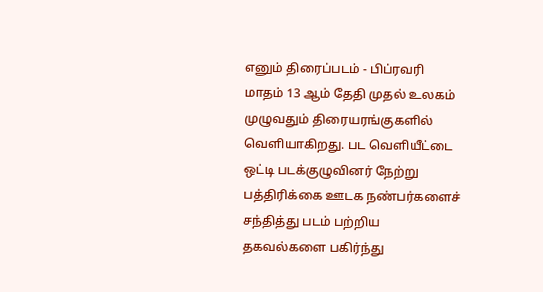எனும் திரைப்படம் - பிப்ரவரி மாதம் 13 ஆம் தேதி முதல் உலகம் முழுவதும் திரையரங்குகளில் வெளியாகிறது. பட வெளியீட்டை ஒட்டி படக்குழுவினர் நேற்று பத்திரிக்கை ஊடக நண்பர்களைச் சந்தித்து படம் பற்றிய தகவல்களை பகிர்ந்து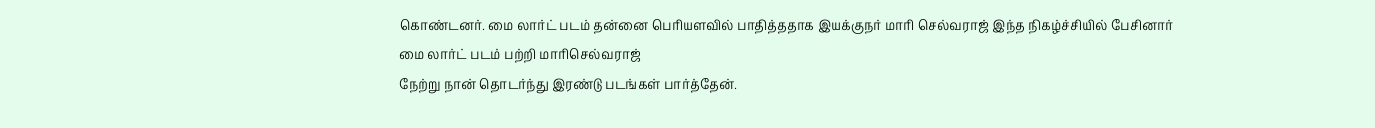கொண்டனர். மை லார்ட் படம் தன்னை பெரியளவில் பாதித்ததாக இயக்குநர் மாரி செல்வராஜ் இந்த நிகழ்ச்சியில் பேசினார்
மை லார்ட் படம் பற்றி மாரிசெல்வராஜ்
நேற்று நான் தொடர்ந்து இரண்டு படங்கள் பார்த்தேன்.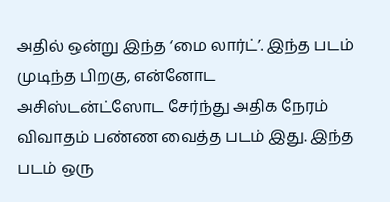அதில் ஒன்று இந்த ‘மை லார்ட்’. இந்த படம் முடிந்த பிறகு, என்னோட அசிஸ்டன்ட்ஸோட சேர்ந்து அதிக நேரம் விவாதம் பண்ண வைத்த படம் இது. இந்த படம் ஒரு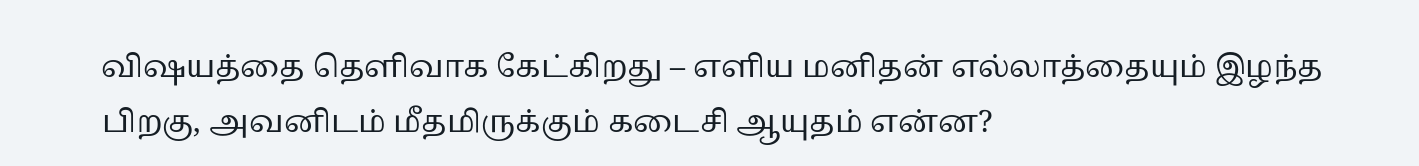விஷயத்தை தெளிவாக கேட்கிறது – எளிய மனிதன் எல்லாத்தையும் இழந்த பிறகு, அவனிடம் மீதமிருக்கும் கடைசி ஆயுதம் என்ன?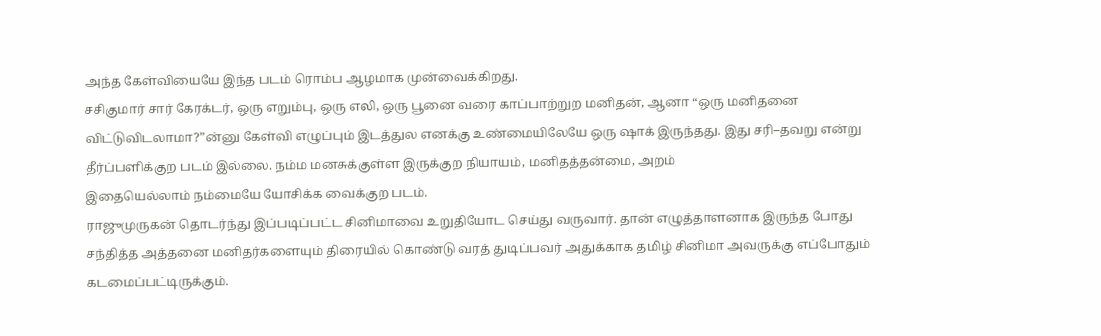அந்த கேள்வியையே இந்த படம் ரொம்ப ஆழமாக முன்வைக்கிறது.
சசிகுமார் சார் கேரக்டர், ஒரு எறும்பு, ஒரு எலி, ஒரு பூனை வரை காப்பாற்றுற மனிதன், ஆனா “ஒரு மனிதனை விட்டுவிடலாமா?”ன்னு கேள்வி எழுப்பும் இடத்துல எனக்கு உண்மையிலேயே ஒரு ஷாக் இருந்தது. இது சரி–தவறு என்று தீர்ப்பளிக்குற படம் இல்லை. நம்ம மனசுக்குள்ள இருக்குற நியாயம், மனிதத்தன்மை, அறம்
இதையெல்லாம் நம்மையே யோசிக்க வைக்குற படம்.
ராஜுமுருகன் தொடர்ந்து இப்படிப்பட்ட சினிமாவை உறுதியோட செய்து வருவார். தான் எழுத்தாளனாக இருந்த போது சந்தித்த அத்தனை மனிதர்களையும் திரையில் கொண்டு வரத் துடிப்பவர் அதுக்காக தமிழ் சினிமா அவருக்கு எப்போதும் கடமைப்பட்டிருக்கும்.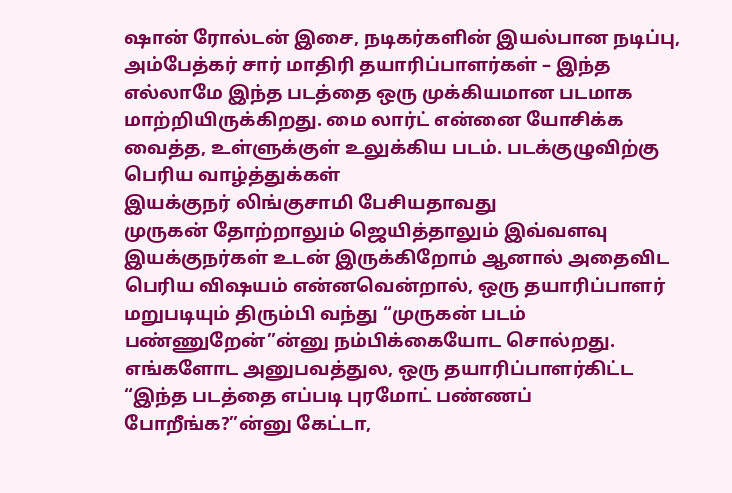ஷான் ரோல்டன் இசை, நடிகர்களின் இயல்பான நடிப்பு, அம்பேத்கர் சார் மாதிரி தயாரிப்பாளர்கள் – இந்த எல்லாமே இந்த படத்தை ஒரு முக்கியமான படமாக மாற்றியிருக்கிறது. மை லார்ட் என்னை யோசிக்க வைத்த, உள்ளுக்குள் உலுக்கிய படம். படக்குழுவிற்கு பெரிய வாழ்த்துக்கள்
இயக்குநர் லிங்குசாமி பேசியதாவது
முருகன் தோற்றாலும் ஜெயித்தாலும் இவ்வளவு இயக்குநர்கள் உடன் இருக்கிறோம் ஆனால் அதைவிட பெரிய விஷயம் என்னவென்றால், ஒரு தயாரிப்பாளர் மறுபடியும் திரும்பி வந்து “முருகன் படம் பண்ணுறேன்”ன்னு நம்பிக்கையோட சொல்றது. எங்களோட அனுபவத்துல, ஒரு தயாரிப்பாளர்கிட்ட “இந்த படத்தை எப்படி புரமோட் பண்ணப் போறீங்க?”ன்னு கேட்டா,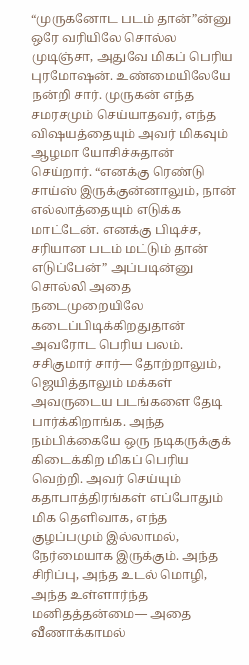“முருகனோட படம் தான்”ன்னு ஒரே வரியிலே சொல்ல முடிஞ்சா, அதுவே மிகப் பெரிய புரமோஷன். உண்மையிலேயே நன்றி சார். முருகன் எந்த சமரசமும் செய்யாதவர், எந்த விஷயத்தையும் அவர் மிகவும் ஆழமா யோசிச்சுதான் செய்றார். “எனக்கு ரெண்டு சாய்ஸ் இருக்குன்னாலும், நான் எல்லாத்தையும் எடுக்க மாட்டேன். எனக்கு பிடிச்ச, சரியான படம் மட்டும் தான் எடுப்பேன்” அப்படின்னு சொல்லி அதை நடைமுறையிலே கடைப்பிடிக்கிறதுதான் அவரோட பெரிய பலம்.
சசிகுமார் சார்— தோற்றாலும், ஜெயித்தாலும் மக்கள் அவருடைய படங்களை தேடி பார்க்கிறாங்க. அந்த நம்பிக்கையே ஒரு நடிகருக்குக் கிடைக்கிற மிகப் பெரிய வெற்றி. அவர் செய்யும் கதாபாத்திரங்கள் எப்போதும் மிக தெளிவாக, எந்த குழப்பமும் இல்லாமல், நேர்மையாக இருக்கும். அந்த சிரிப்பு, அந்த உடல் மொழி, அந்த உள்ளார்ந்த மனிதத்தன்மை— அதை வீணாக்காமல்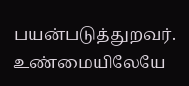பயன்படுத்துறவர். உண்மையிலேயே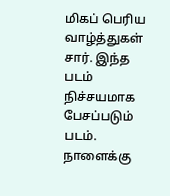மிகப் பெரிய வாழ்த்துகள் சார். இந்த படம் நிச்சயமாக பேசப்படும் படம். நாளைக்கு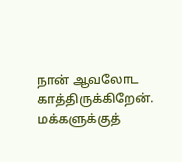நான் ஆவலோட காத்திருக்கிறேன். மக்களுக்குத்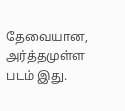தேவையான, அர்த்தமுள்ள படம் இது.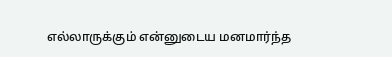எல்லாருக்கும் என்னுடைய மனமார்ந்த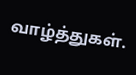வாழ்த்துகள்.